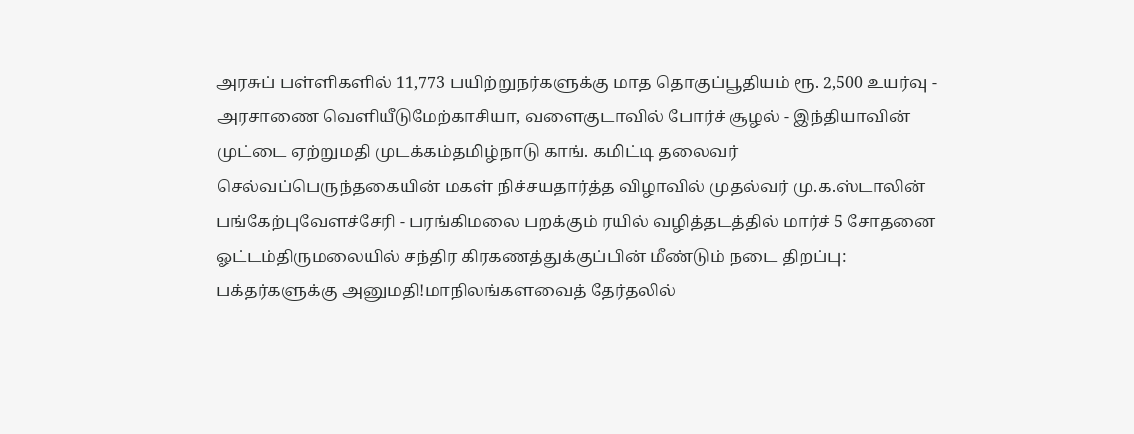அரசுப் பள்ளிகளில் 11,773 பயிற்றுநர்களுக்கு மாத தொகுப்பூதியம் ரூ. 2,500 உயர்வு - அரசாணை வெளியீடுமேற்காசியா, வளைகுடாவில் போர்ச் சூழல் - இந்தியாவின் முட்டை ஏற்றுமதி முடக்கம்தமிழ்நாடு காங். கமிட்டி தலைவர் செல்வப்பெருந்தகையின் மகள் நிச்சயதார்த்த விழாவில் முதல்வர் மு.க.ஸ்டாலின் பங்கேற்புவேளச்சேரி - பரங்கிமலை பறக்கும் ரயில் வழித்தடத்தில் மார்ச் 5 சோதனை ஓட்டம்திருமலையில் சந்திர கிரகணத்துக்குப்பின் மீண்டும் நடை திறப்பு: பக்தர்களுக்கு அனுமதி!மாநிலங்களவைத் தேர்தலில்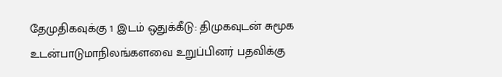தேமுதிகவுக்கு 1 இடம் ஒதுக்கீடு: திமுகவுடன் சுமூக உடன்பாடுமாநிலங்களவை உறுப்பினர் பதவிக்கு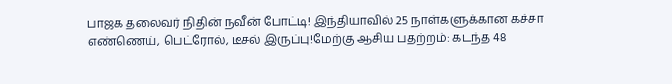பாஜக தலைவர் நிதின் நவீன் போட்டி! இந்தியாவில் 25 நாள்களுக்கான கச்சா எண்ணெய், பெட்ரோல், டீசல் இருப்பு!மேற்கு ஆசிய பதற்றம்: கடந்த 48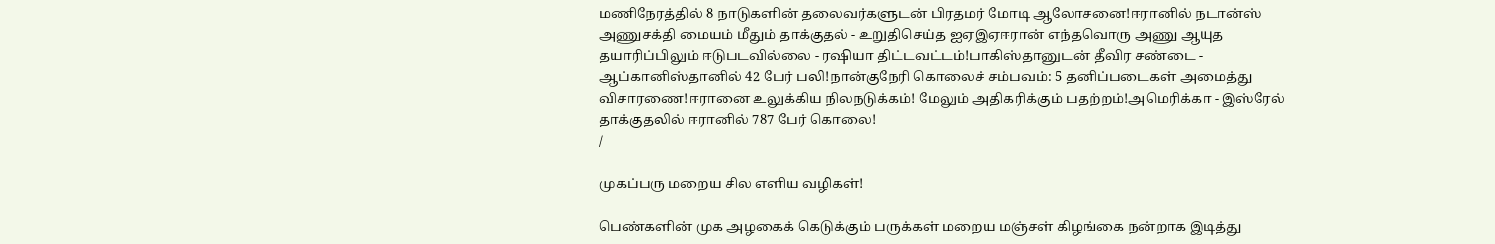மணிநேரத்தில் 8 நாடுகளின் தலைவர்களுடன் பிரதமர் மோடி ஆலோசனை!ஈரானில் நடான்ஸ் அணுசக்தி மையம் மீதும் தாக்குதல் - உறுதிசெய்த ஐஏஇஏஈரான் எந்தவொரு அணு ஆயுத தயாரிப்பிலும் ஈடுபடவில்லை - ரஷியா திட்டவட்டம்!பாகிஸ்தானுடன் தீவிர சண்டை - ஆப்கானிஸ்தானில் 42 பேர் பலி!நான்குநேரி கொலைச் சம்பவம்: 5 தனிப்படைகள் அமைத்து விசாரணை!ஈரானை உலுக்கிய நிலநடுக்கம்! மேலும் அதிகரிக்கும் பதற்றம்!அமெரிக்கா - இஸ்ரேல் தாக்குதலில் ஈரானில் 787 பேர் கொலை!
/

முகப்பரு மறைய சில எளிய வழிகள்!

பெண்களின் முக அழகைக் கெடுக்கும் பருக்கள் மறைய மஞ்சள் கிழங்கை நன்றாக இடித்து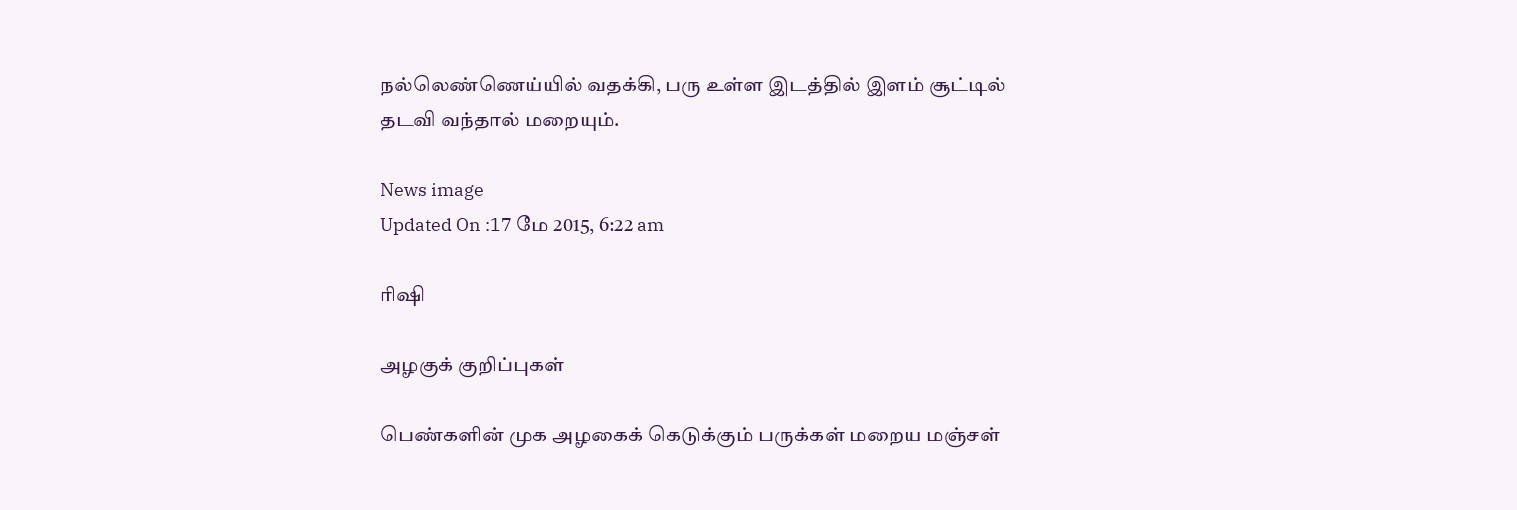நல்லெண்ணெய்யில் வதக்கி, பரு உள்ள இடத்தில் இளம் சூட்டில் தடவி வந்தால் மறையும்.

News image
Updated On :17 மே 2015, 6:22 am

ரிஷி

அழகுக் குறிப்புகள்

பெண்களின் முக அழகைக் கெடுக்கும் பருக்கள் மறைய மஞ்சள்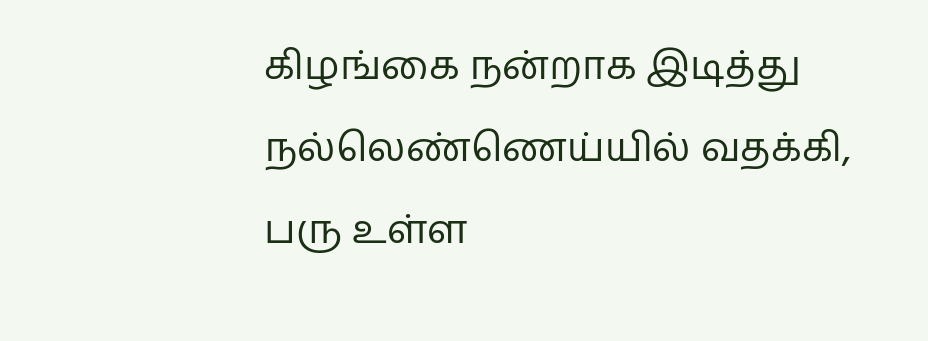கிழங்கை நன்றாக இடித்து நல்லெண்ணெய்யில் வதக்கி, பரு உள்ள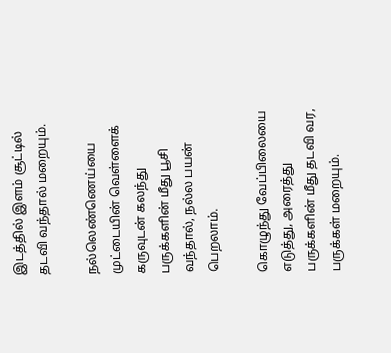இடத்தில் இளம் சூட்டில் தடவி வந்தால் மறையும்.

நல்லெண்ணெய்யை முட்டையின் வெள்ளைக் கருவுடன் கலந்து பருக்களின் மீது பூசி வந்தால், நல்ல பயன் பெறலாம்.

கொழுந்து வேப்பிலையை எடுத்து, அரைத்து பருக்களின் மீது தடவி வர, பருக்கள் மறையும்.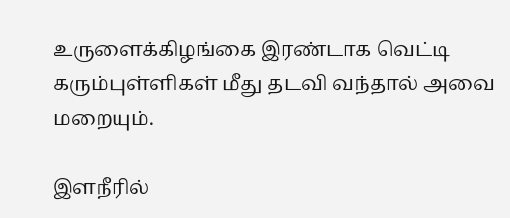உருளைக்கிழங்கை இரண்டாக வெட்டி கரும்புள்ளிகள் மீது தடவி வந்தால் அவை மறையும்.

இளநீரில்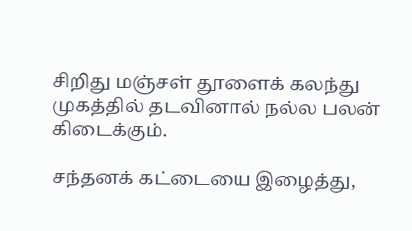சிறிது மஞ்சள் தூளைக் கலந்து முகத்தில் தடவினால் நல்ல பலன் கிடைக்கும்.

சந்தனக் கட்டையை இழைத்து,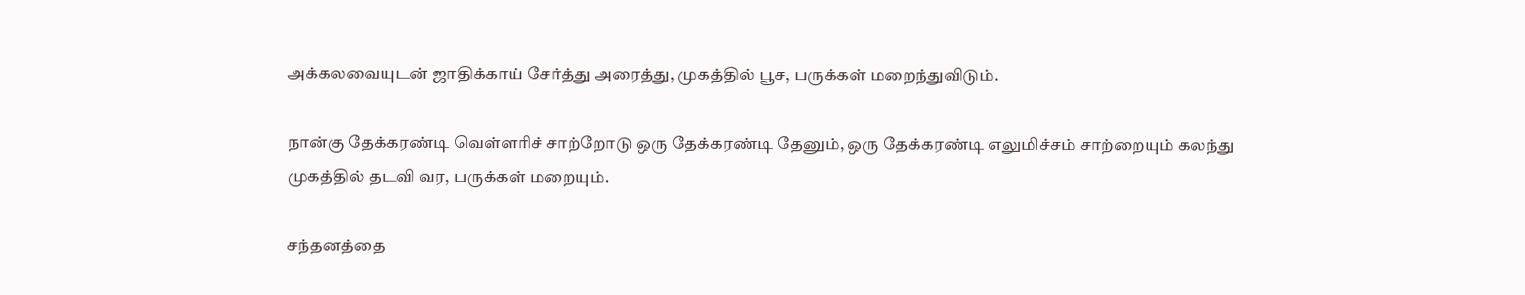அக்கலவையுடன் ஜாதிக்காய் சேர்த்து அரைத்து, முகத்தில் பூச, பருக்கள் மறைந்துவிடும்.

நான்கு தேக்கரண்டி வெள்ளரிச் சாற்றோடு ஒரு தேக்கரண்டி தேனும், ஒரு தேக்கரண்டி எலுமிச்சம் சாற்றையும் கலந்து முகத்தில் தடவி வர, பருக்கள் மறையும்.

சந்தனத்தை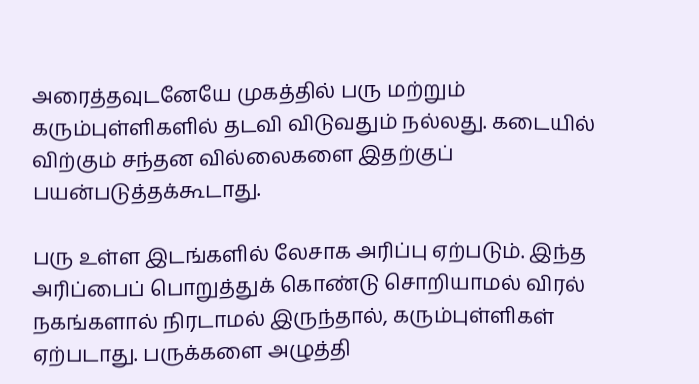அரைத்தவுடனேயே முகத்தில் பரு மற்றும் கரும்புள்ளிகளில் தடவி விடுவதும் நல்லது. கடையில் விற்கும் சந்தன வில்லைகளை இதற்குப் பயன்படுத்தக்கூடாது.

பரு உள்ள இடங்களில் லேசாக அரிப்பு ஏற்படும். இந்த அரிப்பைப் பொறுத்துக் கொண்டு சொறியாமல் விரல் நகங்களால் நிரடாமல் இருந்தால், கரும்புள்ளிகள் ஏற்படாது. பருக்களை அழுத்தி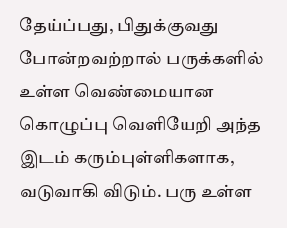தேய்ப்பது, பிதுக்குவது போன்றவற்றால் பருக்களில் உள்ள வெண்மையான கொழுப்பு வெளியேறி அந்த இடம் கரும்புள்ளிகளாக, வடுவாகி விடும். பரு உள்ள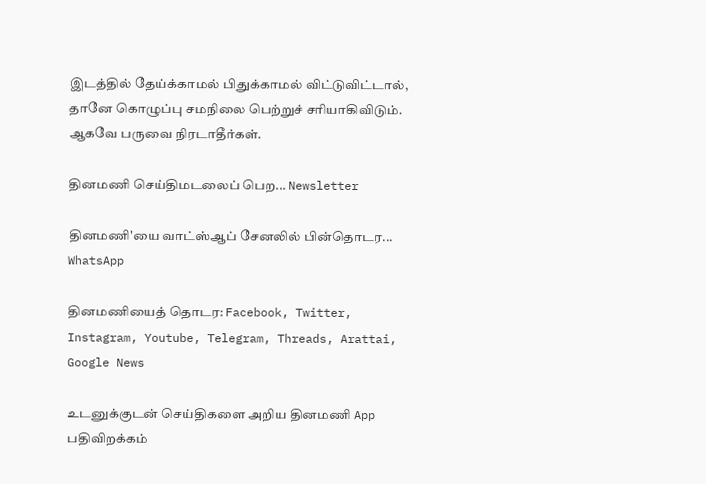இடத்தில் தேய்க்காமல் பிதுக்காமல் விட்டுவிட்டால், தானே கொழுப்பு சமநிலை பெற்றுச் சரியாகிவிடும். ஆகவே பருவை நிரடாதீர்கள்.

தினமணி செய்திமடலைப் பெற... Newsletter

தினமணி'யை வாட்ஸ்ஆப் சேனலில் பின்தொடர... WhatsApp

தினமணியைத் தொடர: Facebook, Twitter, Instagram, Youtube, Telegram, Threads, Arattai, Google News

உடனுக்குடன் செய்திகளை அறிய தினமணி App பதிவிறக்கம்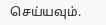செய்யவும்.